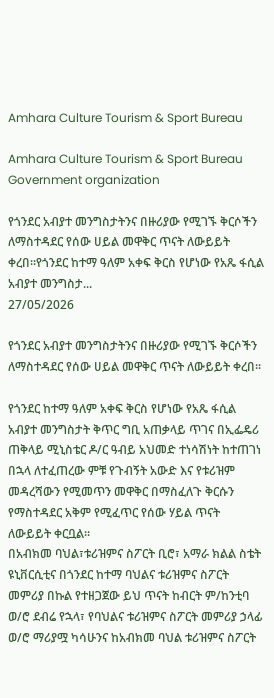Amhara Culture Tourism & Sport Bureau

Amhara Culture Tourism & Sport Bureau Government organization

የጎንደር አብያተ መንግስታትንና በዙሪያው የሚገኙ ቅርሶችን ለማስተዳደር የሰው ሀይል መዋቅር ጥናት ለውይይት ቀረበ።የጎንደር ከተማ ዓለም አቀፍ ቅርስ የሆነው የአጼ ፋሲል አብያተ መንግስታ...
27/05/2026

የጎንደር አብያተ መንግስታትንና በዙሪያው የሚገኙ ቅርሶችን ለማስተዳደር የሰው ሀይል መዋቅር ጥናት ለውይይት ቀረበ።

የጎንደር ከተማ ዓለም አቀፍ ቅርስ የሆነው የአጼ ፋሲል አብያተ መንግስታት ቅጥር ግቢ አጠቃላይ ጥገና በኢፌዴሪ ጠቅላይ ሚኒስቴር ዶ/ር ዓብይ አህመድ ተነሳሽነት ከተጠገነ በኋላ ለተፈጠረው ምቹ የጉብኝት አውድ እና የቱሪዝም መዳረሻውን የሚመጥን መዋቅር በማስፈለጉ ቅርሱን የማስተዳደር አቅም የሚፈጥር የሰው ሃይል ጥናት ለውይይት ቀርቧል።
በአብክመ ባህል፣ቱሪዝምና ስፖርት ቢሮ፣ አማራ ክልል ስቴት ዩኒቨርሲቲና በጎንደር ከተማ ባህልና ቱሪዝምና ስፖርት መምሪያ በኩል የተዘጋጀው ይህ ጥናት ከብርት ም/ከንቲባ ወ/ሮ ደብሬ የኋላ፣ የባህልና ቱሪዝምና ስፖርት መምሪያ ኃላፊ ወ/ሮ ማሪያሟ ካሳሁንና ከአብክመ ባህል ቱሪዝምና ስፖርት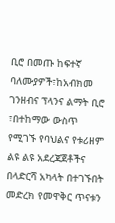ቢሮ በመጡ ከፍተኛ ባለሙያዎች፣ከአብክመ ገንዘብና ፕላንና ልማት ቢሮ ፣በተከማው ውስጥ የሚገኙ የባህልና የቱሪዘም ልዩ ልዩ አደረጃጀቶችና በላድርሻ አካላት በተገኙበት መድረክ የመዋቅር ጥናቱን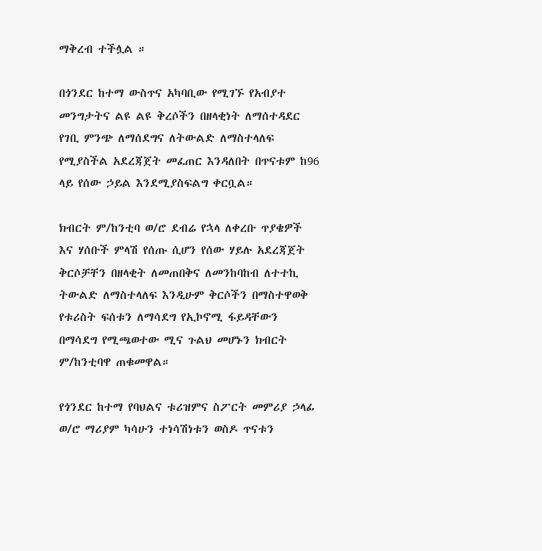ማቅረብ ተችሏል ።

በጎንደር ከተማ ውስጥና አካባቢው የሚገኙ የአብያተ መንግታትና ልዩ ልዩ ቅረሶችን በዘላቂነት ለማሰተዳደር የገቢ ምንጭ ለማሰደግና ለትውልድ ለማስተላለፍ የሚያስችል አደረጃጀት መፈጠር እንዳለበት በጥናቱም ከ96 ላይ የሰው ኃይል እንደሚያስፍልግ ቀርቧል።

ክብርት ም/ከንቲባ ወ/ሮ ደብሬ የኋላ ለቀረቡ ጥያቄዎች እና ሃሰቡች ምላሽ የሰጡ ሲሆን የሰው ሃይሉ አደረጃጀት ቅርሶቻቸን በዘላቂት ለመጠበቅና ለመንከባከብ ለተተኪ ትውልድ ለማስተላለፍ እንዲሁም ቅርሶችን በማስተዋወቅ የቱሪስት ፍሰቱን ለማሳደግ የኢኮኖሚ ፋይዳቸውን በማሳደግ የሚጫወተው ሚና ጉልህ መሆኑን ክብርት ም/ከንቲባዋ ጠቁመዋል።

የጎንደር ከተማ የባህልና ቱሪዝምና ስፖርት መምሪያ ኃላፊ ወ/ሮ ማሪያም ካሳሁን ተነሳሽነቱን ወስዶ ጥናቱን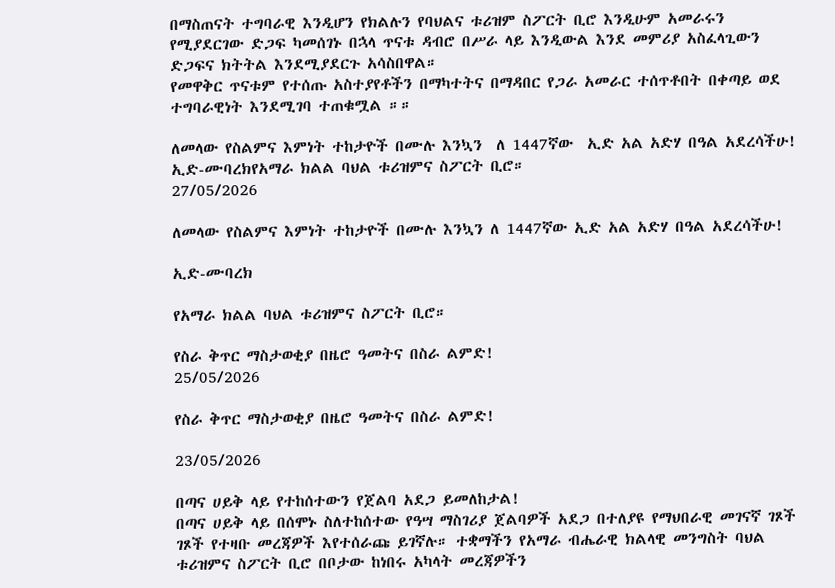በማስጠናት ተግባራዊ እንዲሆን የክልሉን የባህልና ቱሪዝም ስፖርት ቢሮ እንዲሁም አመራሩን የሚያደርገው ድጋፍ ካመሰገኑ በኋላ ጥናቱ ዳብሮ በሥራ ላይ እንዲውል እንደ መምሪያ አስፈላጊውን ድጋፍና ክትትል እንደሚያደርጉ አሳስበዋል።
የመዋቅር ጥናቱም የተሰጡ አስተያየቶችን በማካተትና በማዳበር የጋራ አመራር ተሰጥቶበት በቀጣይ ወደ ተግባራዊነት እንደሚገባ ተጠቁሟል ።።

ለመላው የስልምና እምነት ተከታዮች በሙሉ እንኳን  ለ 1447ኛው  ኢድ አል አድሃ በዓል አደረሳችሁ! ኢድ-ሙባረክየአማራ ክልል ባህል ቱሪዝምና ስፖርት ቢሮ።
27/05/2026

ለመላው የስልምና እምነት ተከታዮች በሙሉ እንኳን ለ 1447ኛው ኢድ አል አድሃ በዓል አደረሳችሁ!

ኢድ-ሙባረክ

የአማራ ክልል ባህል ቱሪዝምና ስፖርት ቢሮ።

የስራ ቅጥር ማስታወቂያ በዜሮ ዓመትና በስራ ልምድ!
25/05/2026

የስራ ቅጥር ማስታወቂያ በዜሮ ዓመትና በስራ ልምድ!

23/05/2026

በጣና ሀይቅ ላይ የተከሰተውን የጀልባ አደጋ ይመለከታል!
በጣና ሀይቅ ላይ በሰሞኑ ስለተከሰተው የዓሣ ማስገሪያ ጀልባዎች አደጋ በተለያዩ የማህበራዊ መገናኛ ገጾች ገጾች የተዛቡ መረጃዎች እየተሰራጩ ይገኛሉ። ተቋማችን የአማራ ብሔራዊ ክልላዊ መንግስት ባህል ቱሪዝምና ስፖርት ቢሮ በቦታው ከነበሩ አካላት መረጃዎችን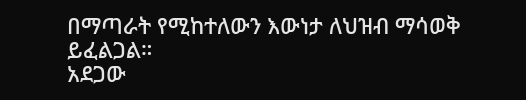በማጣራት የሚከተለውን እውነታ ለህዝብ ማሳወቅ ይፈልጋል።
አደጋው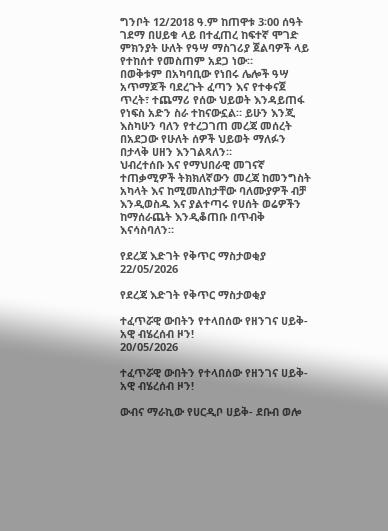ግንቦት 12/2018 ዓ.ም ከጠዋቱ 3፡00 ሰዓት ገደማ በሀይቁ ላይ በተፈጠረ ከፍተኛ ሞገድ ምክንያት ሁለት የዓሣ ማስገሪያ ጀልባዎች ላይ የተከሰተ የመስጠም አደጋ ነው።
በወቅቱም በአካባቢው የነበሩ ሌሎች ዓሣ አጥማጆች ባደረጉት ፈጣን እና የተቀናጀ ጥረት፣ ተጨማሪ የሰው ህይወት እንዳይጠፋ የነፍስ አድን ስራ ተከናውኗል። ይሁን እንጂ እስካሁን ባለን የተረጋገጠ መረጃ መሰረት በአደጋው የሁለት ሰዎች ህይወት ማለፉን በታላቅ ሀዘን እንገልጻለን።
ህብረተሰቡ እና የማህበራዊ መገናኛ ተጠቃሚዎች ትክክለኛውን መረጃ ከመንግስት አካላት እና ከሚመለከታቸው ባለሙያዎች ብቻ እንዲወስዱ እና ያልተጣሩ የሀሰት ወሬዎችን ከማሰራጨት እንዲቆጠቡ በጥብቅ እናሳስባለን።

የደረጃ እድገት የቅጥር ማስታወቂያ
22/05/2026

የደረጃ እድገት የቅጥር ማስታወቂያ

ተፈጥሯዊ ውበትን የተላበሰው የዘንገና ሀይቅ- አዊ ብሄረሰብ ዞን!
20/05/2026

ተፈጥሯዊ ውበትን የተላበሰው የዘንገና ሀይቅ- አዊ ብሄረሰብ ዞን!

ውብና ማራኪው የሀርዲቦ ሀይቅ- ደቡብ ወሎ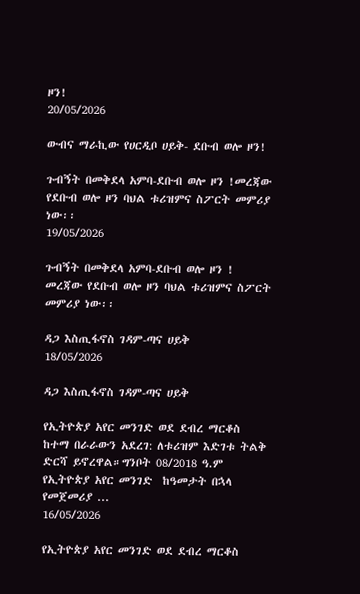ዞን!
20/05/2026

ውብና ማራኪው የሀርዲቦ ሀይቅ- ደቡብ ወሎ ዞን!

ጉብኝት በመቅደላ አምባ-ደቡብ ወሎ ዞን !መረጃው የደቡብ ወሎ ዞን ባህል ቱሪዝምና ስፖርት መምሪያ ነው፡፡
19/05/2026

ጉብኝት በመቅደላ አምባ-ደቡብ ወሎ ዞን !
መረጃው የደቡብ ወሎ ዞን ባህል ቱሪዝምና ስፖርት መምሪያ ነው፡፡

ዳጋ እስጢፋኖስ ገዳም-ጣና ሀይቅ
18/05/2026

ዳጋ እስጢፋኖስ ገዳም-ጣና ሀይቅ

የኢትዮጵያ አየር መንገድ ወደ ደብረ ማርቆስ ከተማ በራራውን አደረገ: ለቱሪዝም እድገቱ ትልቅ ድርሻ ይኖረዋል።ግንቦት 08/2018 ዓ.ም የኢትዮጵያ አየር መንገድ  ከዓመታት በኋላ የመጀመሪያ ...
16/05/2026

የኢትዮጵያ አየር መንገድ ወደ ደብረ ማርቆስ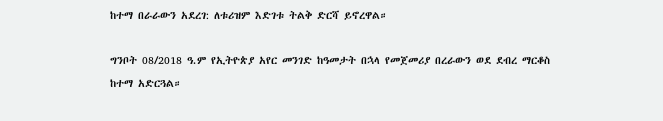ከተማ በራራውን አደረገ: ለቱሪዝም እድገቱ ትልቅ ድርሻ ይኖረዋል።

ግንቦት 08/2018 ዓ.ም የኢትዮጵያ አየር መንገድ ከዓመታት በኋላ የመጀመሪያ በረራውን ወደ ደብረ ማርቆስ ከተማ አድርጓል።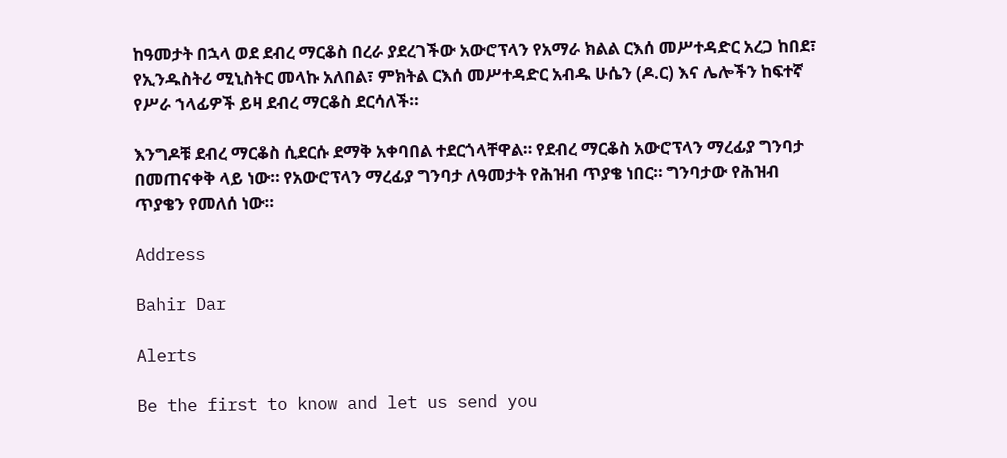ከዓመታት በኋላ ወደ ደብረ ማርቆስ በረራ ያደረገችው አውሮፕላን የአማራ ክልል ርእሰ መሥተዳድር አረጋ ከበደ፣ የኢንዱስትሪ ሚኒስትር መላኩ አለበል፣ ምክትል ርእሰ መሥተዳድር አብዱ ሁሴን (ዶ.ር) እና ሌሎችን ከፍተኛ የሥራ ኀላፊዎች ይዛ ደብረ ማርቆስ ደርሳለች።

እንግዶቹ ደብረ ማርቆስ ሲደርሱ ደማቅ አቀባበል ተደርጎላቸዋል። የደብረ ማርቆስ አውሮፕላን ማረፊያ ግንባታ በመጠናቀቅ ላይ ነው። የአውሮፕላን ማረፊያ ግንባታ ለዓመታት የሕዝብ ጥያቄ ነበር። ግንባታው የሕዝብ ጥያቄን የመለሰ ነው።

Address

Bahir Dar

Alerts

Be the first to know and let us send you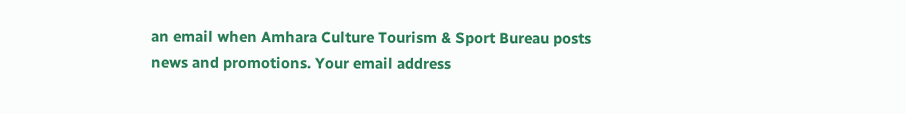an email when Amhara Culture Tourism & Sport Bureau posts news and promotions. Your email address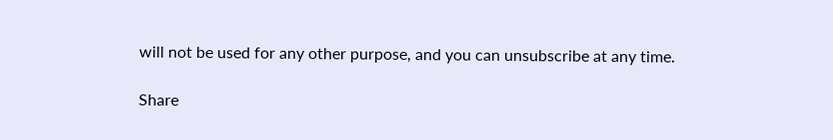will not be used for any other purpose, and you can unsubscribe at any time.

Share